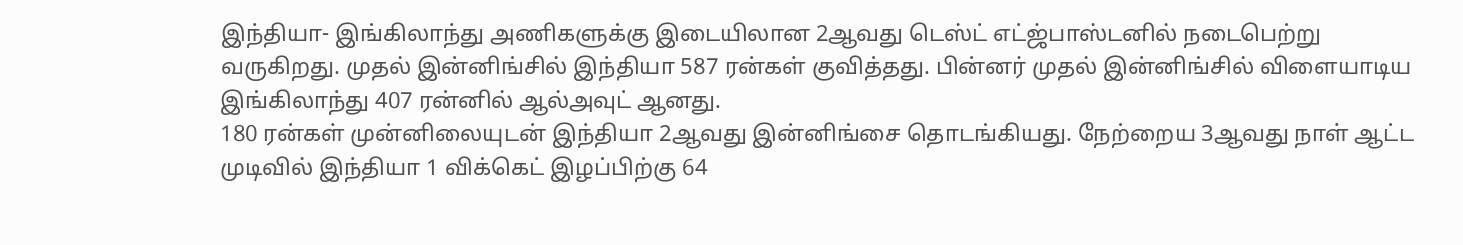இந்தியா- இங்கிலாந்து அணிகளுக்கு இடையிலான 2ஆவது டெஸ்ட் எட்ஜ்பாஸ்டனில் நடைபெற்று வருகிறது. முதல் இன்னிங்சில் இந்தியா 587 ரன்கள் குவித்தது. பின்னர் முதல் இன்னிங்சில் விளையாடிய இங்கிலாந்து 407 ரன்னில் ஆல்அவுட் ஆனது.
180 ரன்கள் முன்னிலையுடன் இந்தியா 2ஆவது இன்னிங்சை தொடங்கியது. நேற்றைய 3ஆவது நாள் ஆட்ட முடிவில் இந்தியா 1 விக்கெட் இழப்பிற்கு 64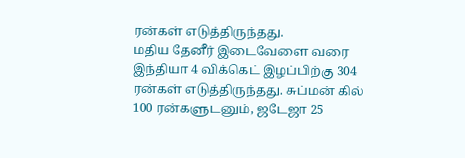ரன்கள் எடுத்திருந்தது.
மதிய தேனீர் இடைவேளை வரை இந்தியா 4 விக்கெட் இழப்பிற்கு 304 ரன்கள் எடுத்திருந்தது. சுப்மன் கில் 100 ரன்களுடனும், ஜடேஜா 25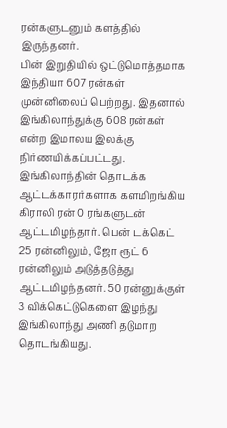ரன்களுடனும் களத்தில் இருந்தனர்.
பின் இறுதியில் ஒட்டுமொத்தமாக இந்தியா 607 ரன்கள் முன்னிலைப் பெற்றது. இதனால் இங்கிலாந்துக்கு 608 ரன்கள் என்ற இமாலய இலக்கு நிர்ணயிக்கப்பட்டது.
இங்கிலாந்தின் தொடக்க ஆட்டக்காரர்களாக களமிறங்கிய கிராலி ரன் 0 ரங்களுடன் ஆட்டமிழந்தார். பென் டக்கெட் 25 ரன்னிலும், ஜோ ரூட் 6 ரன்னிலும் அடுத்தடுத்து ஆட்டமிழந்தனர். 50 ரன்னுக்குள் 3 விக்கெட்டுகெளை இழந்து இங்கிலாந்து அணி தடுமாற தொடங்கியது.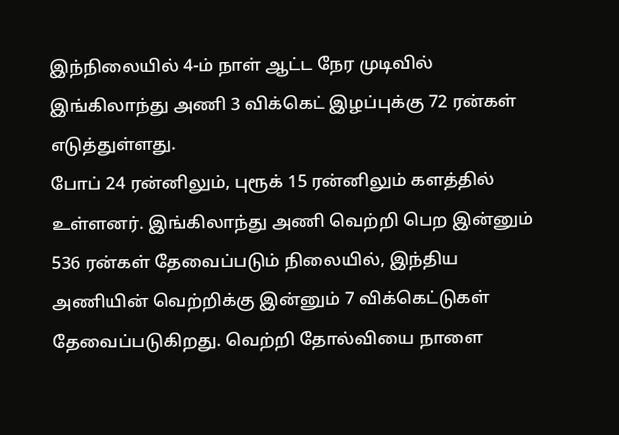இந்நிலையில் 4-ம் நாள் ஆட்ட நேர முடிவில் இங்கிலாந்து அணி 3 விக்கெட் இழப்புக்கு 72 ரன்கள் எடுத்துள்ளது.
போப் 24 ரன்னிலும், புரூக் 15 ரன்னிலும் களத்தில் உள்ளனர். இங்கிலாந்து அணி வெற்றி பெற இன்னும் 536 ரன்கள் தேவைப்படும் நிலையில், இந்திய அணியின் வெற்றிக்கு இன்னும் 7 விக்கெட்டுகள் தேவைப்படுகிறது. வெற்றி தோல்வியை நாளை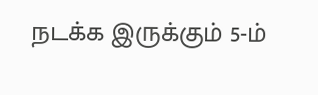நடக்க இருக்கும் 5-ம்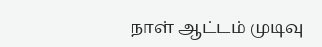நாள் ஆட்டம் முடிவு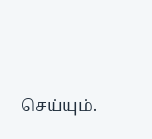செய்யும்.